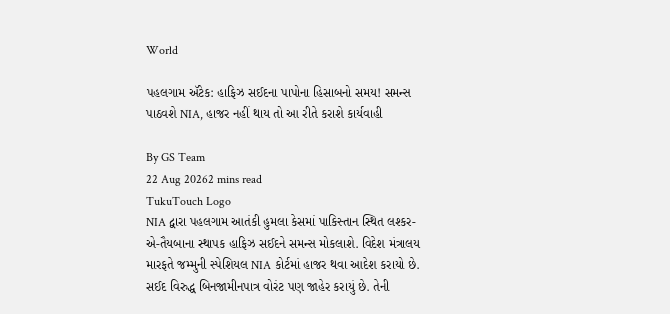World

પહલગામ ઍટેક: હાફિઝ સઈદના પાપોના હિસાબનો સમય! સમન્સ પાઠવશે NIA, હાજર નહીં થાય તો આ રીતે કરાશે કાર્યવાહી

By GS Team
22 Aug 20262 mins read
TukuTouch Logo
NIA દ્વારા પહલગામ આતંકી હુમલા કેસમાં પાકિસ્તાન સ્થિત લશ્કર-એ-તૈયબાના સ્થાપક હાફિઝ સઈદને સમન્સ મોકલાશે. વિદેશ મંત્રાલય મારફતે જમ્મુની સ્પેશિયલ NIA કોર્ટમાં હાજર થવા આદેશ કરાયો છે. સઈદ વિરુદ્ધ બિનજામીનપાત્ર વોરંટ પણ જાહેર કરાયું છે. તેની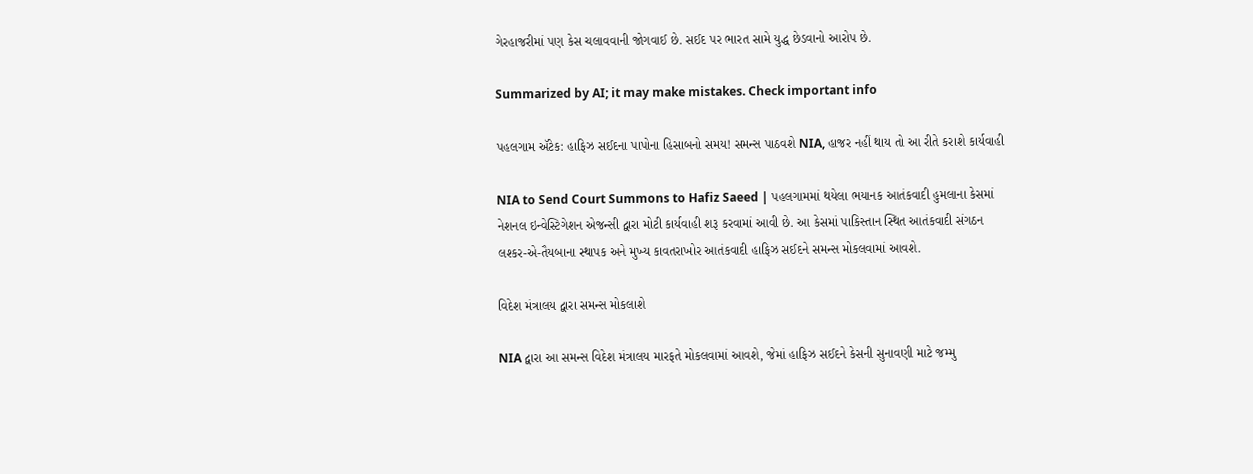ગેરહાજરીમાં પણ કેસ ચલાવવાની જોગવાઈ છે. સઈદ પર ભારત સામે યુદ્ધ છેડવાનો આરોપ છે.

Summarized by AI; it may make mistakes. Check important info

પહલગામ ઍટેક: હાફિઝ સઈદના પાપોના હિસાબનો સમય! સમન્સ પાઠવશે NIA, હાજર નહીં થાય તો આ રીતે કરાશે કાર્યવાહી

NIA to Send Court Summons to Hafiz Saeed | પહલગામમાં થયેલા ભયાનક આતંકવાદી હુમલાના કેસમાં નેશનલ ઇન્વેસ્ટિગેશન એજન્સી દ્વારા મોટી કાર્યવાહી શરૂ કરવામાં આવી છે. આ કેસમાં પાકિસ્તાન સ્થિત આતંકવાદી સંગઠન લશ્કર-એ-તૈયબાના સ્થાપક અને મુખ્ય કાવતરાખોર આતંકવાદી હાફિઝ સઈદને સમન્સ મોકલવામાં આવશે.

વિદેશ મંત્રાલય દ્વારા સમન્સ મોકલાશે

NIA દ્વારા આ સમન્સ વિદેશ મંત્રાલય મારફતે મોકલવામાં આવશે, જેમાં હાફિઝ સઈદને કેસની સુનાવણી માટે જમ્મુ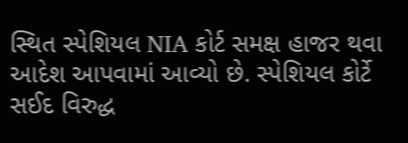સ્થિત સ્પેશિયલ NIA કોર્ટ સમક્ષ હાજર થવા આદેશ આપવામાં આવ્યો છે. સ્પેશિયલ કોર્ટે સઈદ વિરુદ્ધ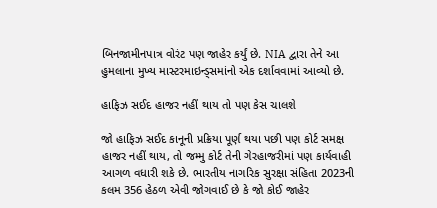બિનજામીનપાત્ર વોરંટ પણ જાહેર કર્યું છે. NIA દ્વારા તેને આ હુમલાના મુખ્ય માસ્ટરમાઇન્ડ્સમાંનો એક દર્શાવવામાં આવ્યો છે.

હાફિઝ સઈદ હાજર નહીં થાય તો પણ કેસ ચાલશે

જો હાફિઝ સઈદ કાનૂની પ્રક્રિયા પૂર્ણ થયા પછી પણ કોર્ટ સમક્ષ હાજર નહીં થાય, તો જમ્મુ કોર્ટ તેની ગેરહાજરીમાં પણ કાર્યવાહી આગળ વધારી શકે છે. ભારતીય નાગરિક સુરક્ષા સંહિતા 2023ની કલમ 356 હેઠળ એવી જોગવાઈ છે કે જો કોઈ જાહેર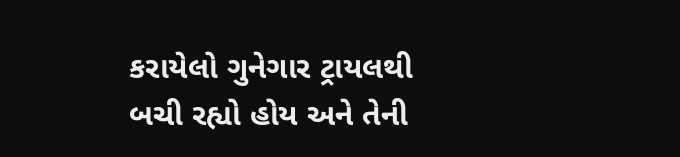કરાયેલો ગુનેગાર ટ્રાયલથી બચી રહ્યો હોય અને તેની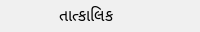તાત્કાલિક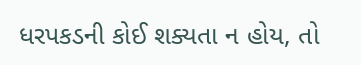ધરપકડની કોઈ શક્યતા ન હોય, તો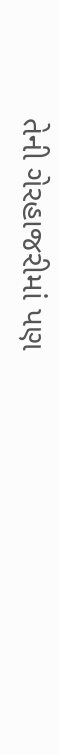તેની ગેરહાજરીમાં પણ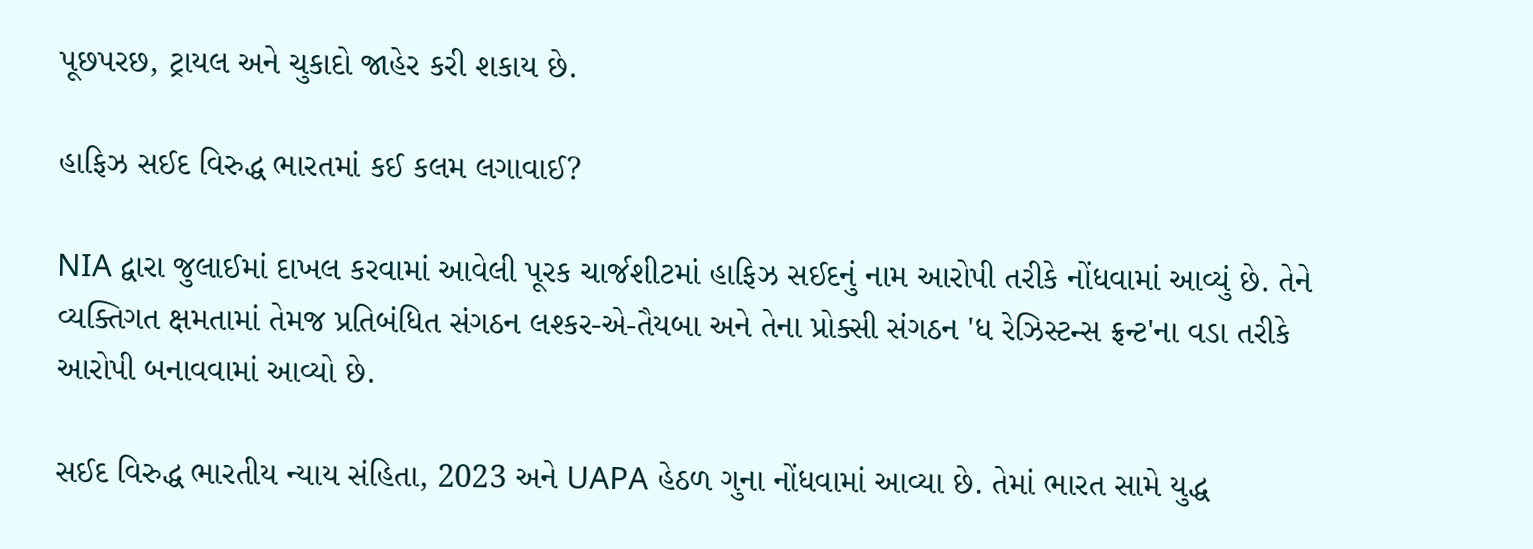પૂછપરછ, ટ્રાયલ અને ચુકાદો જાહેર કરી શકાય છે.

હાફિઝ સઈદ વિરુદ્ધ ભારતમાં કઈ કલમ લગાવાઈ?

NIA દ્વારા જુલાઈમાં દાખલ કરવામાં આવેલી પૂરક ચાર્જશીટમાં હાફિઝ સઈદનું નામ આરોપી તરીકે નોંધવામાં આવ્યું છે. તેને વ્યક્તિગત ક્ષમતામાં તેમજ પ્રતિબંધિત સંગઠન લશ્કર-એ-તૈયબા અને તેના પ્રોક્સી સંગઠન 'ધ રેઝિસ્ટન્સ ફ્રન્ટ'ના વડા તરીકે આરોપી બનાવવામાં આવ્યો છે.

સઈદ વિરુદ્ધ ભારતીય ન્યાય સંહિતા, 2023 અને UAPA હેઠળ ગુના નોંધવામાં આવ્યા છે. તેમાં ભારત સામે યુદ્ધ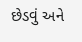છેડવું અને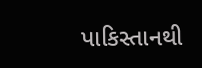પાકિસ્તાનથી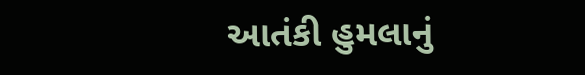આતંકી હુમલાનું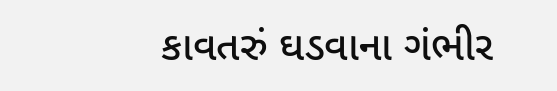કાવતરું ઘડવાના ગંભીર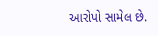આરોપો સામેલ છે.